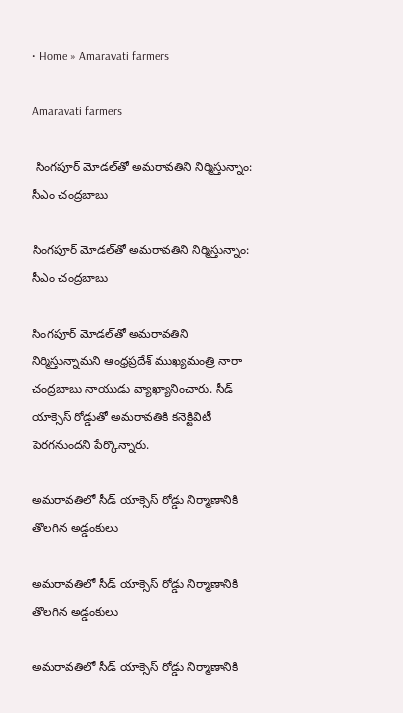• Home » Amaravati farmers

Amaravati farmers

 సింగపూర్ మోడల్‌తో అమరావతిని నిర్మిస్తున్నాం: సీఎం చంద్రబాబు

సింగపూర్ మోడల్‌తో అమరావతిని నిర్మిస్తున్నాం: సీఎం చంద్రబాబు

సింగపూర్ మోడల్‌తో అమరావతిని నిర్మిస్తున్నామని ఆంధ్రప్రదేశ్ ముఖ్యమంత్రి నారా చంద్రబాబు నాయుడు వ్యాఖ్యానించారు. సీడ్ యాక్సెస్ రోడ్డుతో అమరావతికి కనెక్టివిటీ పెరగనుందని పేర్కొన్నారు.

అమరావతిలో సీడ్ యాక్సెస్ రోడ్డు నిర్మాణానికి తొలగిన అడ్డంకులు

అమరావతిలో సీడ్ యాక్సెస్ రోడ్డు నిర్మాణానికి తొలగిన అడ్డంకులు

అమరావతిలో సీడ్ యాక్సెస్ రోడ్డు నిర్మాణానికి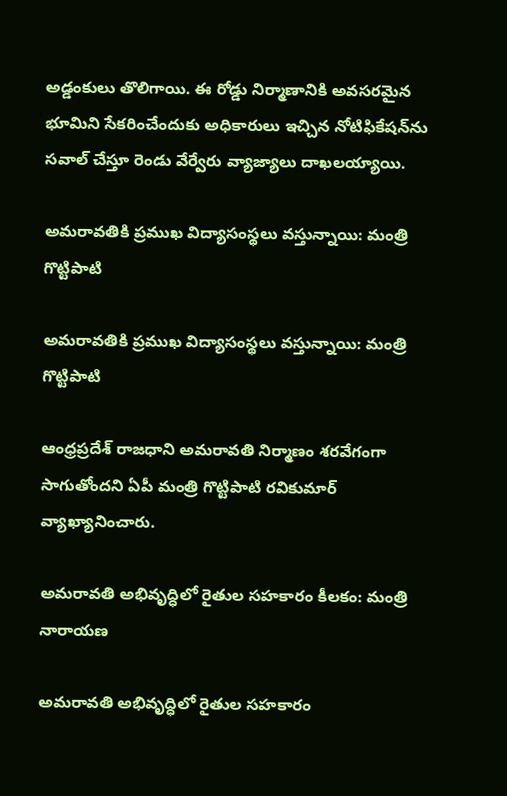అడ్డంకులు తొలిగాయి. ఈ రోడ్డు నిర్మాణానికి అవసరమైన భూమిని సేకరించేందుకు అధికారులు ఇచ్చిన నోటిఫికేషన్‌ను సవాల్ చేస్తూ రెండు వేర్వేరు వ్యాజ్యాలు దాఖలయ్యాయి.

అమరావతికి ప్రముఖ విద్యాసంస్థలు వస్తున్నాయి: మంత్రి గొట్టిపాటి

అమరావతికి ప్రముఖ విద్యాసంస్థలు వస్తున్నాయి: మంత్రి గొట్టిపాటి

ఆంధ్రప్రదేశ్ రాజధాని అమరావతి నిర్మాణం శరవేగంగా సాగుతోందని ఏపీ మంత్రి గొట్టిపాటి రవికుమార్ వ్యాఖ్యానించారు.

అమరావతి అభివృద్ధిలో రైతుల సహకారం కీలకం: మంత్రి నారాయణ

అమరావతి అభివృద్ధిలో రైతుల సహకారం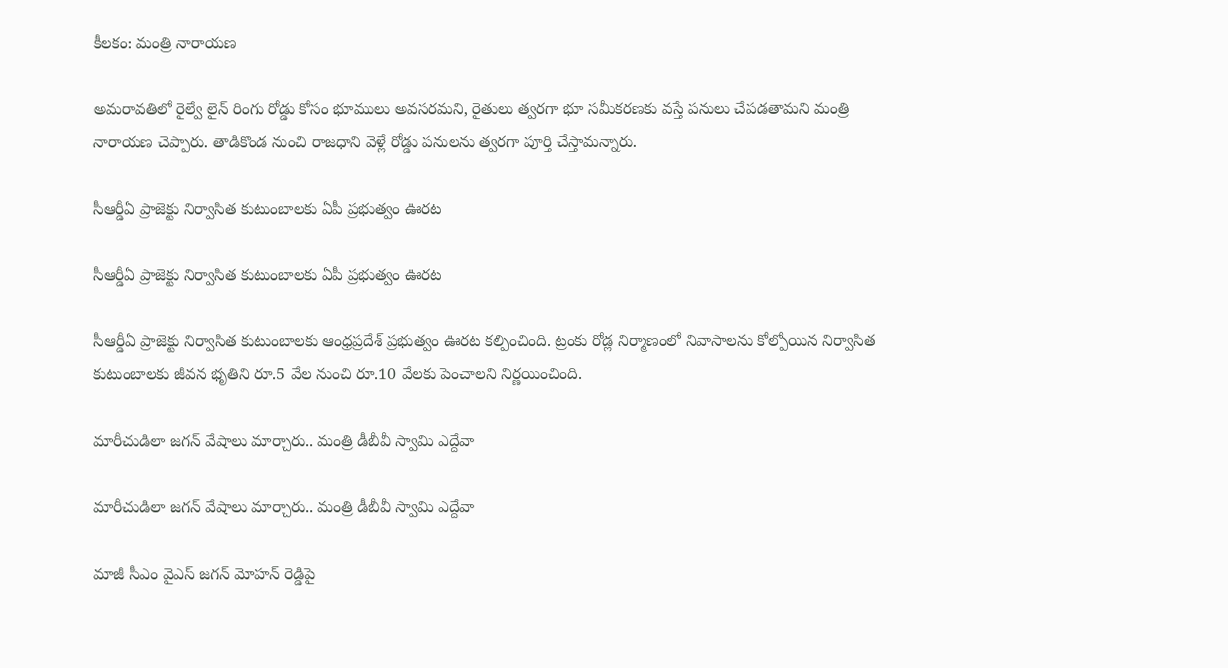కీలకం: మంత్రి నారాయణ

అమరావతిలో రైల్వే లైన్ రింగు రోడ్డు కోసం భూములు అవసరమని, రైతులు త్వరగా భూ సమీకరణకు వస్తే పనులు చేపడతామని మంత్రి నారాయణ చెప్పారు. తాడికొండ నుంచి రాజధాని వెళ్లే రోడ్డు పనులను త్వరగా పూర్తి చేస్తామన్నారు.

సీఆర్డీఏ ప్రాజెక్టు నిర్వాసిత కుటుంబాలకు ఏపీ ప్రభుత్వం ఊరట

సీఆర్డీఏ ప్రాజెక్టు నిర్వాసిత కుటుంబాలకు ఏపీ ప్రభుత్వం ఊరట

సీఆర్డీఏ ప్రాజెక్టు నిర్వాసిత కుటుంబాలకు ఆంధ్రప్రదేశ్ ప్రభుత్వం ఊరట కల్పించింది. ట్రంకు రోడ్ల నిర్మాణంలో నివాసాలను కోల్పోయిన నిర్వాసిత కుటుంబాలకు జీవన భృతిని రూ.5 వేల నుంచి రూ.10 వేలకు పెంచాలని నిర్ణయించింది.

మారీచుడిలా జగన్ వేషాలు మార్చారు.. మంత్రి డీబీవీ స్వామి ఎద్దేవా

మారీచుడిలా జగన్ వేషాలు మార్చారు.. మంత్రి డీబీవీ స్వామి ఎద్దేవా

మాజీ సీఎం వైఎస్ జగన్ మోహన్ రెడ్డిపై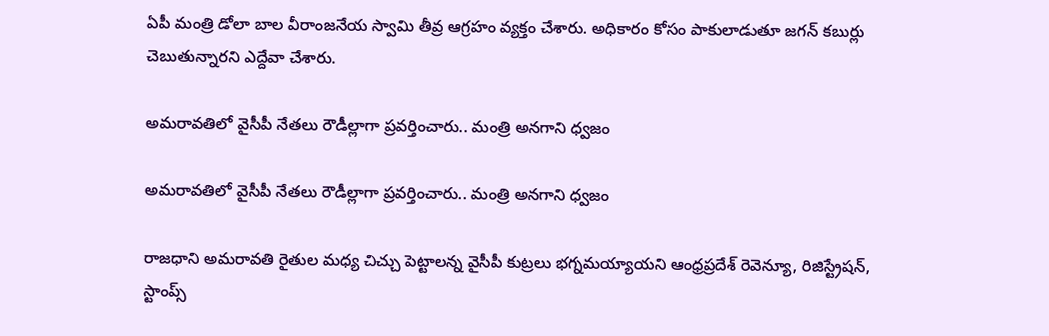ఏపీ మంత్రి డోలా బాల వీరాంజనేయ స్వామి తీవ్ర ఆగ్రహం వ్యక్తం చేశారు. అధికారం కోసం పాకులాడుతూ జగన్ కబుర్లు చెబుతున్నారని ఎద్దేవా చేశారు.

అమరావతిలో వైసీపీ నేతలు రౌడీల్లాగా ప్రవర్తించారు.. మంత్రి అనగాని ధ్వజం

అమరావతిలో వైసీపీ నేతలు రౌడీల్లాగా ప్రవర్తించారు.. మంత్రి అనగాని ధ్వజం

రాజధాని అమరావతి రైతుల మధ్య చిచ్చు పెట్టాలన్న వైసీపీ కుట్రలు భగ్నమయ్యాయని ఆంధ్రప్రదేశ్ రెవెన్యూ, రిజిస్ట్రేషన్, స్టాంప్స్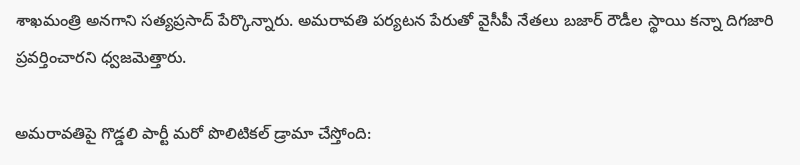శాఖమంత్రి అనగాని సత్యప్రసాద్ పేర్కొన్నారు. అమరావతి పర్యటన పేరుతో వైసీపీ నేతలు బజార్ రౌడీల స్థాయి కన్నా దిగజారి ప్రవర్తించారని ధ్వజమెత్తారు.

అమరావతిపై గొడ్డలి పార్టీ మరో పొలిటికల్ డ్రామా చేస్తోంది: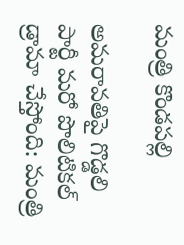మంత్రి కొండపల్లి

అమరావతిపై గొడ్డలి పార్టీ మరో పొలిటికల్ డ్రామా చేస్తోంది: మంత్రి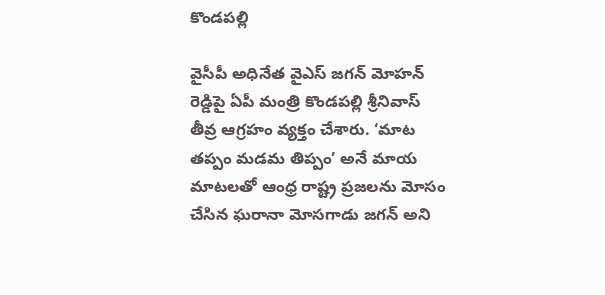కొండపల్లి

వైసీపీ అధినేత వైఎస్ జగన్ మోహన్ రెడ్డిపై ఏపీ మంత్రి కొండపల్లి శ్రీనివాస్ తీవ్ర ఆగ్రహం వ్యక్తం చేశారు. ‘మాట తప్పం మడమ తిప్పం’ అనే మాయ మాటలతో ఆంధ్ర రాష్ట్ర ప్రజలను మోసం చేసిన ఘరానా మోసగాడు జగన్ అని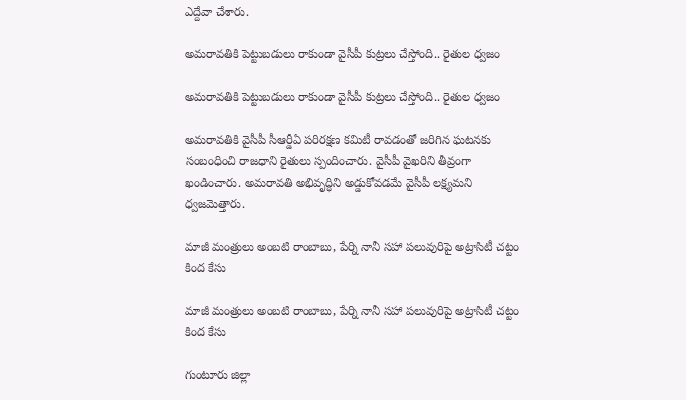ఎద్దేవా చేశారు.

అమరావతికి పెట్టుబడులు రాకుండా వైసీపీ కుట్రలు చేస్తోంది.. రైతుల ధ్వజం

అమరావతికి పెట్టుబడులు రాకుండా వైసీపీ కుట్రలు చేస్తోంది.. రైతుల ధ్వజం

అమరావతికి వైసీపీ సీఆర్డీఏ పరిరక్షణ కమిటీ రావడంతో జరిగిన ఘటనకు సంబంధించి రాజధాని రైతులు స్పందించారు. వైసీపీ వైఖరిని తీవ్రంగా ఖండించారు. అమరావతి అభివృద్ధిని అడ్డుకోవడమే వైసీపీ లక్ష్యమని ధ్వజమెత్తారు.

మాజీ మంత్రులు అంబటి రాంబాబు, పేర్ని నానీ సహా పలువురిపై అట్రాసిటీ చట్టం కింద కేసు

మాజీ మంత్రులు అంబటి రాంబాబు, పేర్ని నానీ సహా పలువురిపై అట్రాసిటీ చట్టం కింద కేసు

గుంటూరు జిల్లా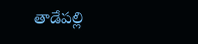తాడేపల్లి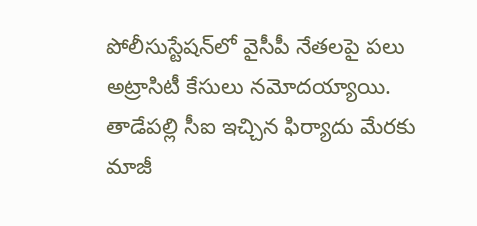పోలీసుస్టేషన్‌లో వైసీపీ నేతలపై పలు అట్రాసిటీ కేసులు నమోదయ్యాయి. తాడేపల్లి సీఐ ఇచ్చిన ఫిర్యాదు మేరకు మాజీ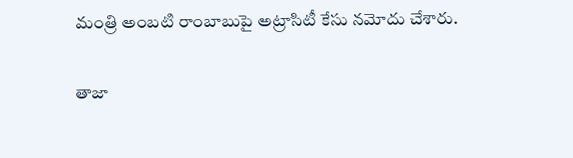మంత్రి అంబటి రాంబాబుపై అట్రాసిటీ కేసు నమోదు చేశారు.

తాజా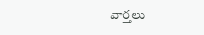వార్తలు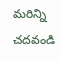మరిన్ని చదవండి